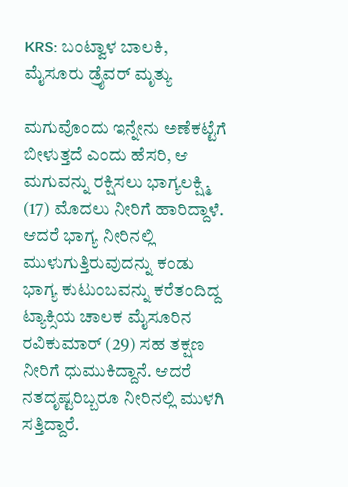KRS: ಬಂಟ್ವಾಳ ಬಾಲಕಿ, ಮೈಸೂರು ಡ್ರೈವರ್ ಮೃತ್ಯು

ಮಗುವೊಂದು ಇನ್ನೇನು ಅಣೆಕಟ್ಟೆಗೆ ಬೀಳುತ್ತದೆ ಎಂದು ಹೆಸರಿ, ಆ ಮಗುವನ್ನು ರಕ್ಷಿಸಲು ಭಾಗ್ಯಲಕ್ಷ್ಮಿ (17) ಮೊದಲು ನೀರಿಗೆ ಹಾರಿದ್ದಾಳೆ. ಆದರೆ ಭಾಗ್ಯ ನೀರಿನಲ್ಲಿ ಮುಳುಗುತ್ತಿರುವುದನ್ನು ಕಂಡು ಭಾಗ್ಯ ಕುಟುಂಬವನ್ನು ಕರೆತಂದಿದ್ದ ಟ್ಯಾಕ್ಸಿಯ ಚಾಲಕ ಮೈಸೂರಿನ ರವಿಕುಮಾರ್ (29) ಸಹ ತಕ್ಷಣ ನೀರಿಗೆ ಧುಮುಕಿದ್ದಾನೆ. ಆದರೆ ನತದೃಷ್ಟರಿಬ್ಬರೂ ನೀರಿನಲ್ಲಿ ಮುಳಗಿ ಸತ್ತಿದ್ದಾರೆ.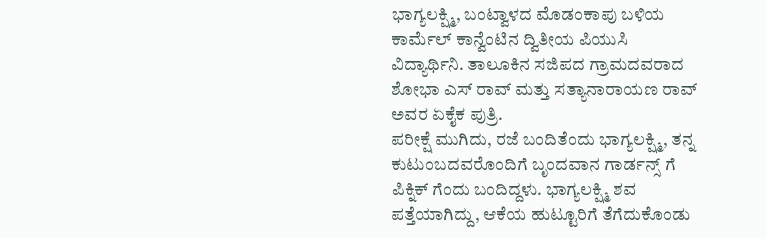ಭಾಗ್ಯಲಕ್ಷ್ಮಿ, ಬಂಟ್ವಾಳದ ಮೊಡಂಕಾಪು ಬಳಿಯ ಕಾರ್ಮೆಲ್ ಕಾನ್ವೆಂಟಿನ ದ್ವಿತೀಯ ಪಿಯುಸಿ ವಿದ್ಯಾರ್ಥಿನಿ. ತಾಲೂಕಿನ ಸಜಿಪದ ಗ್ರಾಮದವರಾದ ಶೋಭಾ ಎಸ್ ರಾವ್ ಮತ್ತು ಸತ್ಯಾನಾರಾಯಣ ರಾವ್ ಅವರ ಏಕೈಕ ಪುತ್ರಿ.
ಪರೀಕ್ಷೆ ಮುಗಿದು, ರಜೆ ಬಂದಿತೆಂದು ಭಾಗ್ಯಲಕ್ಷ್ಮಿ, ತನ್ನ ಕುಟುಂಬದವರೊಂದಿಗೆ ಬೃಂದವಾನ ಗಾರ್ಡನ್ಸ್ ಗೆ ಪಿಕ್ನಿಕ್ ಗೆಂದು ಬಂದಿದ್ದಳು. ಭಾಗ್ಯಲಕ್ಷ್ಮಿ ಶವ ಪತ್ತೆಯಾಗಿದ್ದು, ಆಕೆಯ ಹುಟ್ಟೂರಿಗೆ ತೆಗೆದುಕೊಂಡು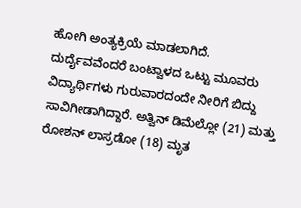ಹೋಗಿ ಅಂತ್ಯಕ್ರಿಯೆ ಮಾಡಲಾಗಿದೆ.
ದುರ್ದೈವವೆಂದರೆ ಬಂಟ್ವಾಳದ ಒಟ್ಟು ಮೂವರು ವಿದ್ಯಾರ್ಥಿಗಳು ಗುರುವಾರದಂದೇ ನೀರಿಗೆ ಬಿದ್ದು ಸಾವಿಗೀಡಾಗಿದ್ದಾರೆ. ಅತ್ವಿನ್ ಡಿಮೆಲ್ಲೋ (21) ಮತ್ತು ರೋಶನ್ ಲಾಸ್ರಡೋ (18) ಮೃತ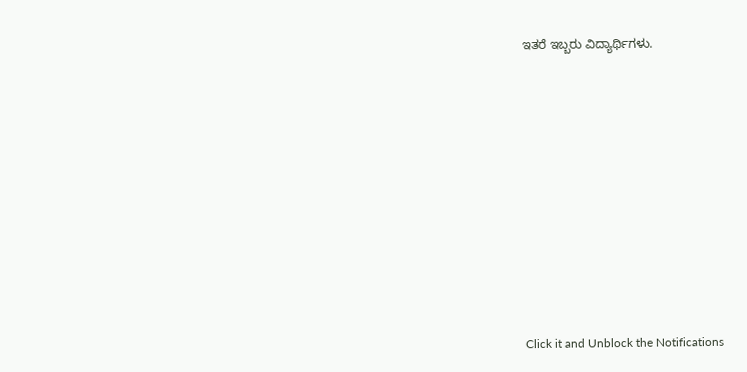ಇತರೆ ಇಬ್ಬರು ವಿದ್ಯಾರ್ಥಿಗಳು.












Click it and Unblock the Notifications